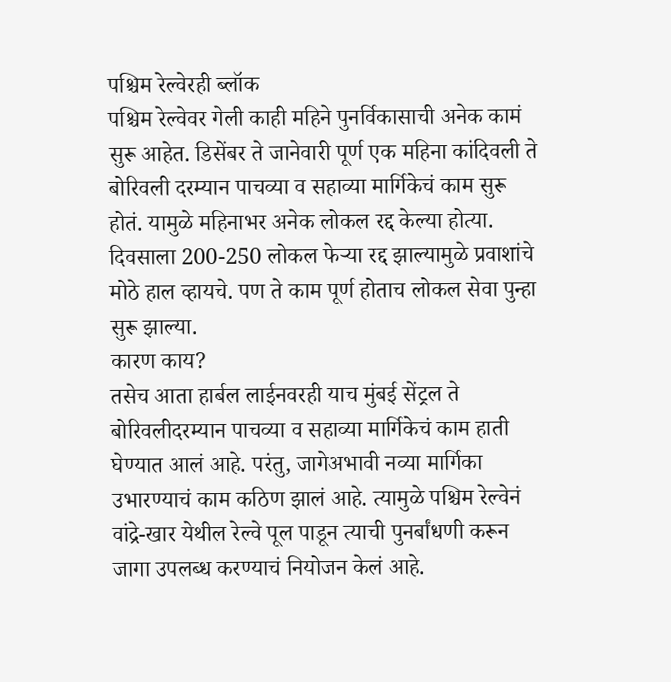पश्चिम रेल्वेरही ब्लॉक
पश्चिम रेल्वेवर गेली काही महिने पुनर्विकासाची अनेक कामं सुरू आहेत. डिसेंबर ते जानेवारी पूर्ण एक महिना कांदिवली ते बोरिवली दरम्यान पाचव्या व सहाव्या मार्गिकेचं काम सुरू होतं. यामुळे महिनाभर अनेक लोकल रद्द केल्या होत्या. दिवसाला 200-250 लोकल फेऱ्या रद्द झाल्यामुळे प्रवाशांचे मोठे हाल व्हायचे. पण ते काम पूर्ण होताच लोकल सेवा पुन्हा सुरू झाल्या.
कारण काय?
तसेच आता हार्बल लाईनवरही याच मुंबई सेंट्रल ते बोरिवलीदरम्यान पाचव्या व सहाव्या मार्गिकेचं काम हाती घेण्यात आलं आहे. परंतु, जागेअभावी नव्या मार्गिका उभारण्याचं काम कठिण झालं आहे. त्यामुळे पश्चिम रेल्वेनं वांद्रे-खार येथील रेल्वे पूल पाडून त्याची पुनर्बांधणी करून जागा उपलब्ध करण्याचं नियोजन केलं आहे.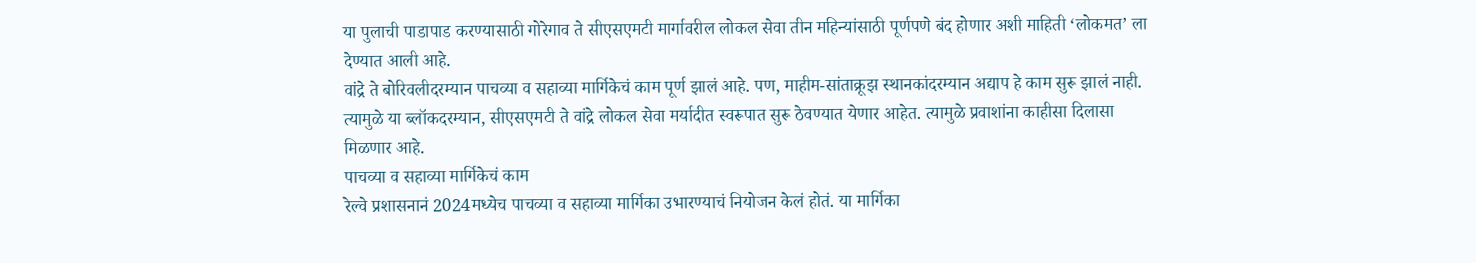या पुलाची पाडापाड करण्यासाठी गोरेगाव ते सीएसएमटी मार्गावरील लोकल सेवा तीन महिन्यांसाठी पूर्णपणे बंद होणार अशी माहिती ‘लोकमत’ ला देण्यात आली आहे.
वांद्रे ते बोरिवलीदरम्यान पाचव्या व सहाव्या मार्गिकेचं काम पूर्ण झालं आहे. पण, माहीम-सांताक्रूझ स्थानकांदरम्यान अद्याप हे काम सुरू झालं नाही. त्यामुळे या ब्लॉकदरम्यान, सीएसएमटी ते वांद्रे लोकल सेवा मर्यादीत स्वरूपात सुरू ठेवण्यात येणार आहेत. त्यामुळे प्रवाशांना काहीसा दिलासा मिळणार आहे.
पाचव्या व सहाव्या मार्गिकेचं काम
रेल्वे प्रशासनानं 2024मध्येच पाचव्या व सहाव्या मार्गिका उभारण्याचं नियोजन केलं होतं. या मार्गिका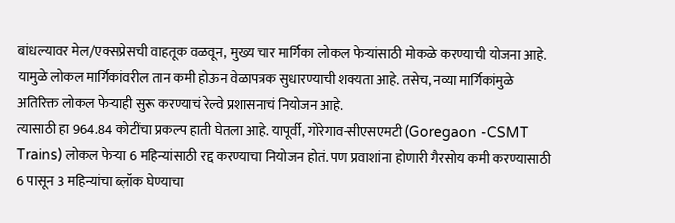बांधल्यावर मेल/एक्सप्रेसची वाहतूक वळवून, मुख्य चार मार्गिका लोकल फेऱ्यांसाठी मोकळे करण्याची योजना आहे. यामुळे लोकल मार्गिकांवरील तान कमी होऊन वेळापत्रक सुधारण्याची शक्यता आहे. तसेच, नव्या मार्गिकांमुळे अतिरिक्त लोकल फेऱ्याही सुरू करण्याचं रेल्वे प्रशासनाचं नियोजन आहे.
त्यासाठी हा 964.84 कोटींचा प्रकल्प हाती घेतला आहे. यापूर्वी, गोरेगाव-सीएसएमटी (Goregaon -CSMT Trains) लोकल फेऱ्या 6 महिन्यांसाठी रद्द करण्याचा नियोजन होतं. पण प्रवाशांना होणारी गैरसोय कमी करण्यासाठी 6 पासून 3 महिन्यांचा ब्ल़ॉक घेण्याचा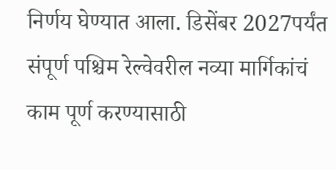निर्णय घेण्यात आला. डिसेंबर 2027पर्यंत संपूर्ण पश्चिम रेल्वेवरील नव्या मार्गिकांचं काम पूर्ण करण्यासाठी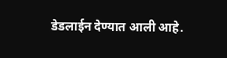डेडलाईन देण्यात आली आहे.